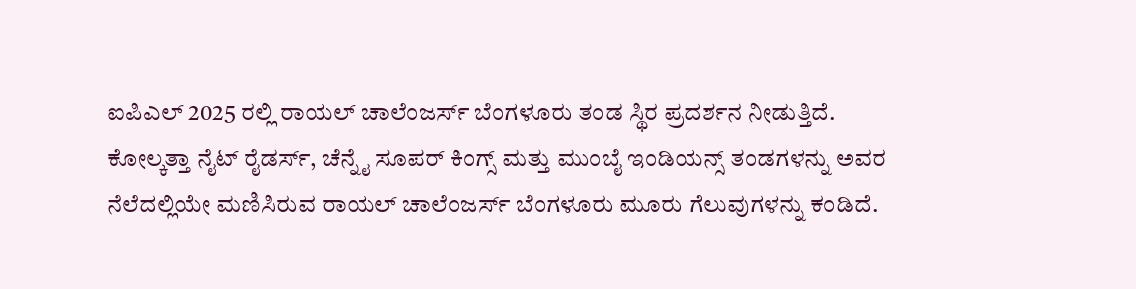ಐಪಿಎಲ್ 2025 ರಲ್ಲಿ ರಾಯಲ್ ಚಾಲೆಂಜರ್ಸ್ ಬೆಂಗಳೂರು ತಂಡ ಸ್ಥಿರ ಪ್ರದರ್ಶನ ನೀಡುತ್ತಿದೆ. ಕೋಲ್ಕತ್ತಾ ನೈಟ್ ರೈಡರ್ಸ್, ಚೆನ್ನೈ ಸೂಪರ್ ಕಿಂಗ್ಸ್ ಮತ್ತು ಮುಂಬೈ ಇಂಡಿಯನ್ಸ್ ತಂಡಗಳನ್ನು ಅವರ ನೆಲೆದಲ್ಲಿಯೇ ಮಣಿಸಿರುವ ರಾಯಲ್ ಚಾಲೆಂಜರ್ಸ್ ಬೆಂಗಳೂರು ಮೂರು ಗೆಲುವುಗಳನ್ನು ಕಂಡಿದೆ.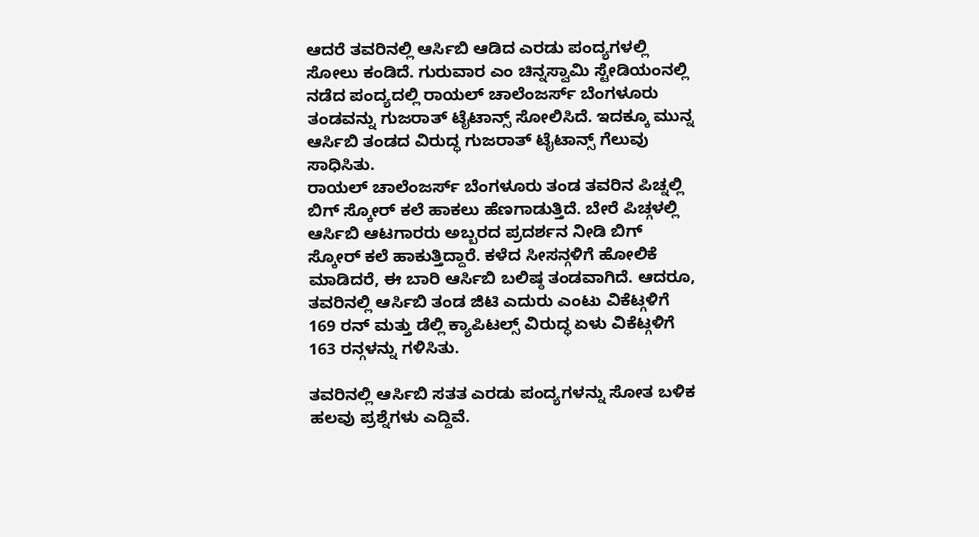ಆದರೆ ತವರಿನಲ್ಲಿ ಆರ್ಸಿಬಿ ಆಡಿದ ಎರಡು ಪಂದ್ಯಗಳಲ್ಲಿ ಸೋಲು ಕಂಡಿದೆ. ಗುರುವಾರ ಎಂ ಚಿನ್ನಸ್ವಾಮಿ ಸ್ಟೇಡಿಯಂನಲ್ಲಿ ನಡೆದ ಪಂದ್ಯದಲ್ಲಿ ರಾಯಲ್ ಚಾಲೆಂಜರ್ಸ್ ಬೆಂಗಳೂರು ತಂಡವನ್ನು ಗುಜರಾತ್ ಟೈಟಾನ್ಸ್ ಸೋಲಿಸಿದೆ. ಇದಕ್ಕೂ ಮುನ್ನ ಆರ್ಸಿಬಿ ತಂಡದ ವಿರುದ್ಧ ಗುಜರಾತ್ ಟೈಟಾನ್ಸ್ ಗೆಲುವು ಸಾಧಿಸಿತು.
ರಾಯಲ್ ಚಾಲೆಂಜರ್ಸ್ ಬೆಂಗಳೂರು ತಂಡ ತವರಿನ ಪಿಚ್ನಲ್ಲಿ ಬಿಗ್ ಸ್ಕೋರ್ ಕಲೆ ಹಾಕಲು ಹೆಣಗಾಡುತ್ತಿದೆ. ಬೇರೆ ಪಿಚ್ಗಳಲ್ಲಿ ಆರ್ಸಿಬಿ ಆಟಗಾರರು ಅಬ್ಬರದ ಪ್ರದರ್ಶನ ನೀಡಿ ಬಿಗ್ ಸ್ಕೋರ್ ಕಲೆ ಹಾಕುತ್ತಿದ್ದಾರೆ. ಕಳೆದ ಸೀಸನ್ಗಳಿಗೆ ಹೋಲಿಕೆ ಮಾಡಿದರೆ, ಈ ಬಾರಿ ಆರ್ಸಿಬಿ ಬಲಿಷ್ಠ ತಂಡವಾಗಿದೆ. ಆದರೂ, ತವರಿನಲ್ಲಿ ಆರ್ಸಿಬಿ ತಂಡ ಜಿಟಿ ಎದುರು ಎಂಟು ವಿಕೆಟ್ಗಳಿಗೆ 169 ರನ್ ಮತ್ತು ಡೆಲ್ಲಿ ಕ್ಯಾಪಿಟಲ್ಸ್ ವಿರುದ್ಧ ಏಳು ವಿಕೆಟ್ಗಳಿಗೆ 163 ರನ್ಗಳನ್ನು ಗಳಿಸಿತು.

ತವರಿನಲ್ಲಿ ಆರ್ಸಿಬಿ ಸತತ ಎರಡು ಪಂದ್ಯಗಳನ್ನು ಸೋತ ಬಳಿಕ ಹಲವು ಪ್ರಶ್ನೆಗಳು ಎದ್ದಿವೆ.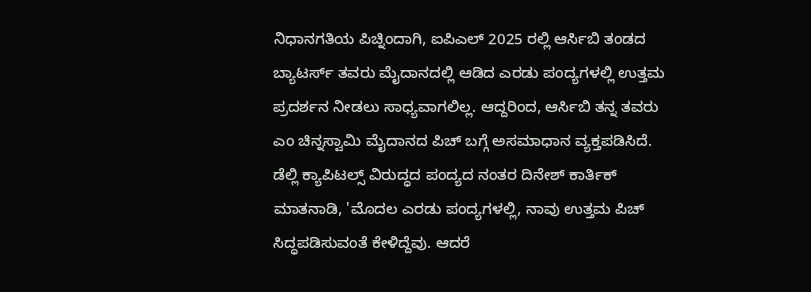ನಿಧಾನಗತಿಯ ಪಿಚ್ನಿಂದಾಗಿ, ಐಪಿಎಲ್ 2025 ರಲ್ಲಿ ಆರ್ಸಿಬಿ ತಂಡದ ಬ್ಯಾಟರ್ಸ್ ತವರು ಮೈದಾನದಲ್ಲಿ ಆಡಿದ ಎರಡು ಪಂದ್ಯಗಳಲ್ಲಿ ಉತ್ತಮ ಪ್ರದರ್ಶನ ನೀಡಲು ಸಾಧ್ಯವಾಗಲಿಲ್ಲ. ಆದ್ದರಿಂದ, ಆರ್ಸಿಬಿ ತನ್ನ ತವರು ಎಂ ಚಿನ್ನಸ್ವಾಮಿ ಮೈದಾನದ ಪಿಚ್ ಬಗ್ಗೆ ಅಸಮಾಧಾನ ವ್ಯಕ್ತಪಡಿಸಿದೆ.
ಡೆಲ್ಲಿ ಕ್ಯಾಪಿಟಲ್ಸ್ ವಿರುದ್ಧದ ಪಂದ್ಯದ ನಂತರ ದಿನೇಶ್ ಕಾರ್ತಿಕ್ ಮಾತನಾಡಿ, 'ಮೊದಲ ಎರಡು ಪಂದ್ಯಗಳಲ್ಲಿ, ನಾವು ಉತ್ತಮ ಪಿಚ್ ಸಿದ್ಧಪಡಿಸುವಂತೆ ಕೇಳಿದ್ದೆವು. ಆದರೆ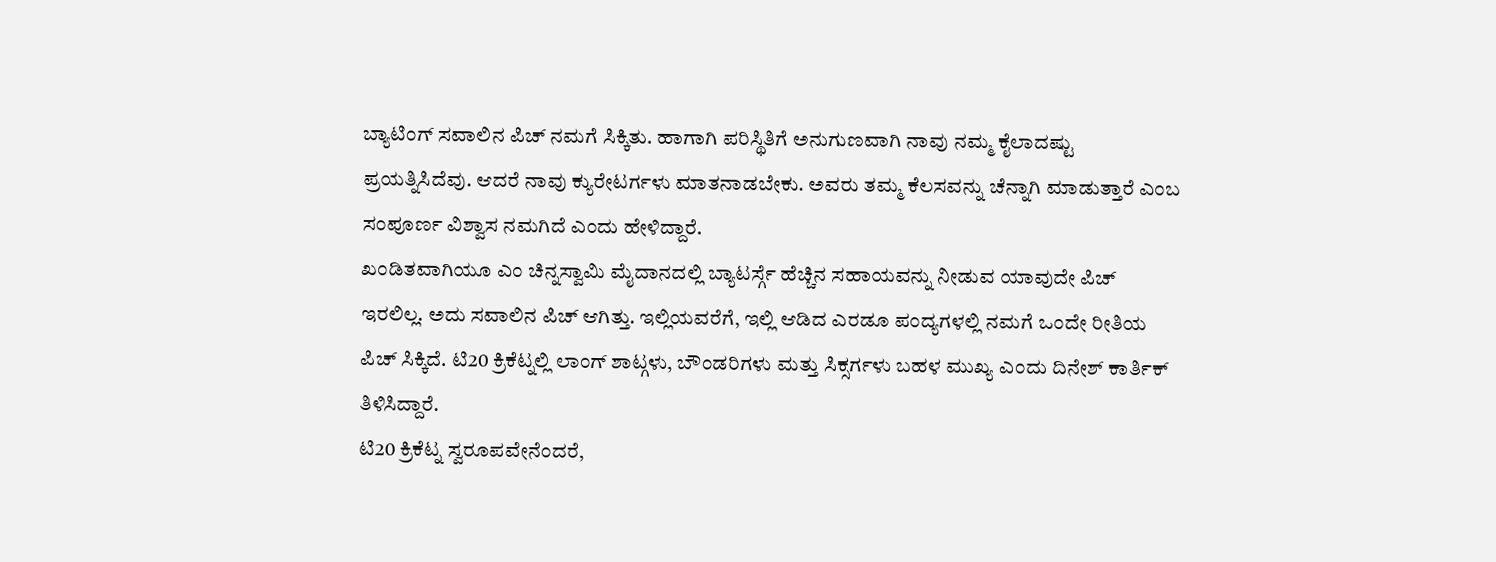ಬ್ಯಾಟಿಂಗ್ ಸವಾಲಿನ ಪಿಚ್ ನಮಗೆ ಸಿಕ್ಕಿತು. ಹಾಗಾಗಿ ಪರಿಸ್ಥಿತಿಗೆ ಅನುಗುಣವಾಗಿ ನಾವು ನಮ್ಮ ಕೈಲಾದಷ್ಟು ಪ್ರಯತ್ನಿಸಿದೆವು. ಆದರೆ ನಾವು ಕ್ಯುರೇಟರ್ಗಳು ಮಾತನಾಡಬೇಕು. ಅವರು ತಮ್ಮ ಕೆಲಸವನ್ನು ಚೆನ್ನಾಗಿ ಮಾಡುತ್ತಾರೆ ಎಂಬ ಸಂಪೂರ್ಣ ವಿಶ್ವಾಸ ನಮಗಿದೆ ಎಂದು ಹೇಳಿದ್ದಾರೆ.
ಖಂಡಿತವಾಗಿಯೂ ಎಂ ಚಿನ್ನಸ್ವಾಮಿ ಮೈದಾನದಲ್ಲಿ ಬ್ಯಾಟರ್ಸ್ಗೆ ಹೆಚ್ಚಿನ ಸಹಾಯವನ್ನು ನೀಡುವ ಯಾವುದೇ ಪಿಚ್ ಇರಲಿಲ್ಲ. ಅದು ಸವಾಲಿನ ಪಿಚ್ ಆಗಿತ್ತು. ಇಲ್ಲಿಯವರೆಗೆ, ಇಲ್ಲಿ ಆಡಿದ ಎರಡೂ ಪಂದ್ಯಗಳಲ್ಲಿ ನಮಗೆ ಒಂದೇ ರೀತಿಯ ಪಿಚ್ ಸಿಕ್ಕಿದೆ. ಟಿ20 ಕ್ರಿಕೆಟ್ನಲ್ಲಿ ಲಾಂಗ್ ಶಾಟ್ಗಳು, ಬೌಂಡರಿಗಳು ಮತ್ತು ಸಿಕ್ಸರ್ಗಳು ಬಹಳ ಮುಖ್ಯ ಎಂದು ದಿನೇಶ್ ಕಾರ್ತಿಕ್ ತಿಳಿಸಿದ್ದಾರೆ.
ಟಿ20 ಕ್ರಿಕೆಟ್ನ ಸ್ವರೂಪವೇನೆಂದರೆ,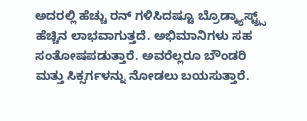ಅದರಲ್ಲಿ ಹೆಚ್ಚು ರನ್ ಗಳಿಸಿದಷ್ಟೂ ಬ್ರೊಡ್ಕ್ಯಾಸ್ಟ್ರ್ಸ್ ಹೆಚ್ಚಿನ ಲಾಭವಾಗುತ್ತದೆ. ಅಭಿಮಾನಿಗಳು ಸಹ ಸಂತೋಷಪಡುತ್ತಾರೆ. ಅವರೆಲ್ಲರೂ ಬೌಂಡರಿ ಮತ್ತು ಸಿಕ್ಸರ್ಗಳನ್ನು ನೋಡಲು ಬಯಸುತ್ತಾರೆ.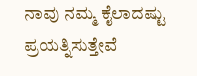ನಾವು ನಮ್ಮ ಕೈಲಾದಷ್ಟು ಪ್ರಯತ್ನಿಸುತ್ತೇವೆ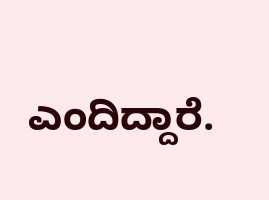ಎಂದಿದ್ದಾರೆ.